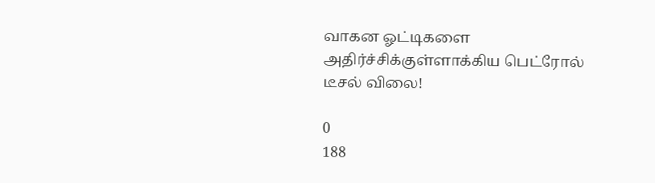வாகன ஓட்டிகளை அதிர்ச்சிக்குள்ளாக்கிய பெட்ரோல் டீசல் விலை!

0
188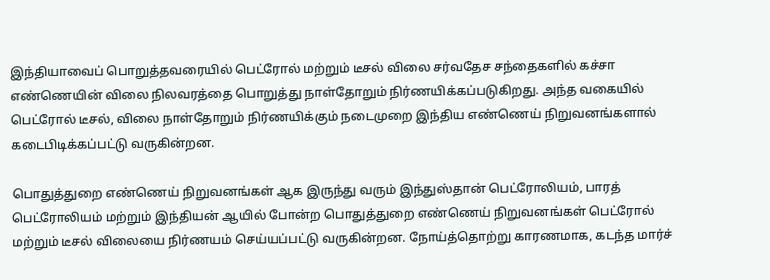இந்தியாவைப் பொறுத்தவரையில் பெட்ரோல் மற்றும் டீசல் விலை சர்வதேச சந்தைகளில் கச்சா எண்ணெயின் விலை நிலவரத்தை பொறுத்து நாள்தோறும் நிர்ணயிக்கப்படுகிறது. அந்த வகையில் பெட்ரோல் டீசல், விலை நாள்தோறும் நிர்ணயிக்கும் நடைமுறை இந்திய எண்ணெய் நிறுவனங்களால் கடைபிடிக்கப்பட்டு வருகின்றன.

பொதுத்துறை எண்ணெய் நிறுவனங்கள் ஆக இருந்து வரும் இந்துஸ்தான் பெட்ரோலியம், பாரத் பெட்ரோலியம் மற்றும் இந்தியன் ஆயில் போன்ற பொதுத்துறை எண்ணெய் நிறுவனங்கள் பெட்ரோல் மற்றும் டீசல் விலையை நிர்ணயம் செய்யப்பட்டு வருகின்றன. நோய்த்தொற்று காரணமாக, கடந்த மார்ச்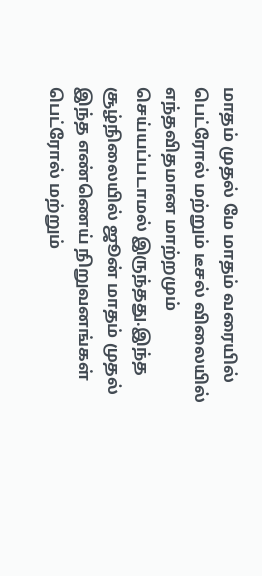மாதம் முதல் மே மாதம் வரையில் பெட்ரோல் மற்றும் டீசல் விலையில் எந்தவிதமான மாற்றமும் செய்யப்படாமல் இருந்தது.இந்த சூழ்நிலையில் ஜூன் மாதம் முதல் இந்த எண்ணெய் நிறுவனங்கள் பெட்ரோல் மற்றும்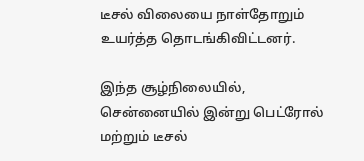டீசல் விலையை நாள்தோறும் உயர்த்த தொடங்கிவிட்டனர்.

இந்த சூழ்நிலையில், சென்னையில் இன்று பெட்ரோல் மற்றும் டீசல்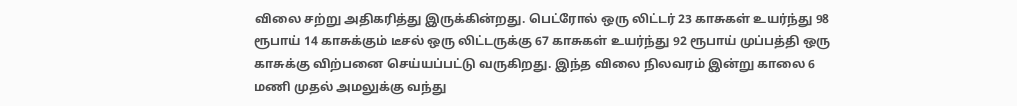விலை சற்று அதிகரித்து இருக்கின்றது. பெட்ரோல் ஒரு லிட்டர் 23 காசுகள் உயர்ந்து 98 ரூபாய் 14 காசுக்கும் டீசல் ஒரு லிட்டருக்கு 67 காசுகள் உயர்ந்து 92 ரூபாய் முப்பத்தி ஒரு காசுக்கு விற்பனை செய்யப்பட்டு வருகிறது. இந்த விலை நிலவரம் இன்று காலை 6 மணி முதல் அமலுக்கு வந்து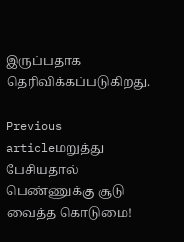இருப்பதாக தெரிவிக்கப்படுகிறது.

Previous articleமறுத்து பேசியதால் பெண்ணுக்கு சூடு வைத்த கொடுமை!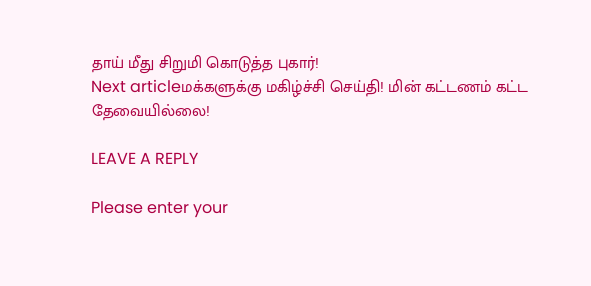தாய் மீது சிறுமி கொடுத்த புகார்!
Next articleமக்களுக்கு மகிழ்ச்சி செய்தி! மின் கட்டணம் கட்ட தேவையில்லை!

LEAVE A REPLY

Please enter your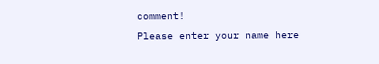comment!
Please enter your name here